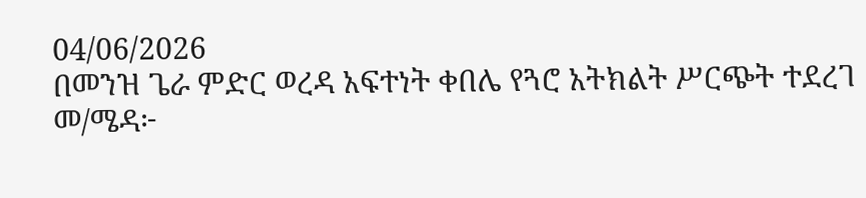04/06/2026
በመንዝ ጌራ ምድር ወረዳ አፍተነት ቀበሌ የጓሮ አትክልት ሥርጭት ተደረገ
መ/ሜዳ፦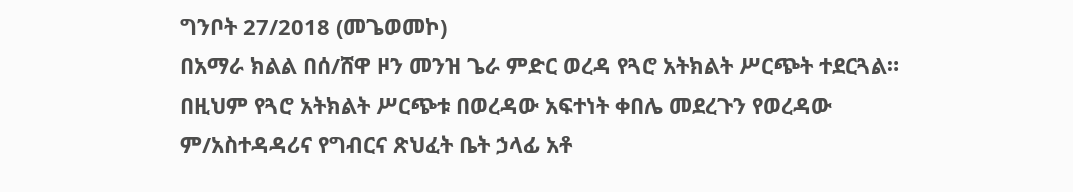ግንቦት 27/2018 (መጌወመኮ)
በአማራ ክልል በሰ/ሸዋ ዞን መንዝ ጌራ ምድር ወረዳ የጓሮ አትክልት ሥርጭት ተደርጓል።
በዚህም የጓሮ አትክልት ሥርጭቱ በወረዳው አፍተነት ቀበሌ መደረጉን የወረዳው ም/አስተዳዳሪና የግብርና ጽህፈት ቤት ኃላፊ አቶ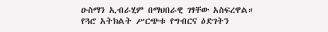ዑስማን ኢብራሂም በማህበራዊ ገፃቸው አስፍረዋል።
የጓሮ አትክልት ሥርጭቱ የግብርና ዕድገትን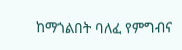ከማጎልበት ባለፈ የምግብና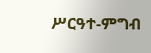ሥርዓተ-ምግብ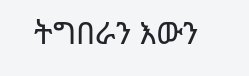ትግበራን እውን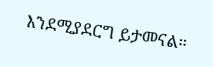እንደሚያደርግ ይታመናል።